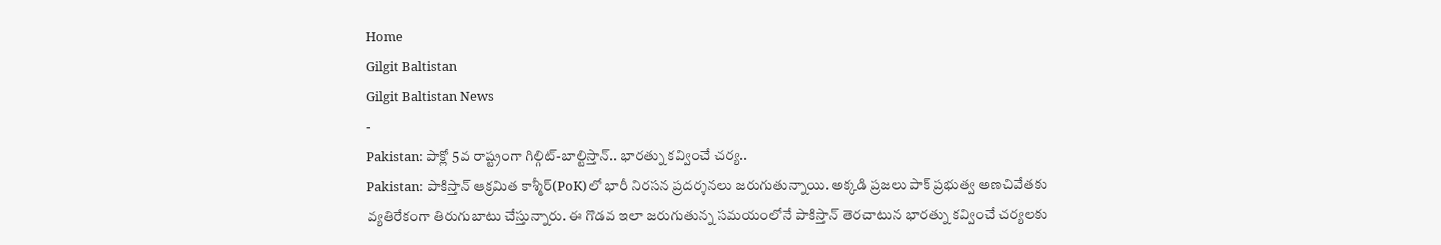Home
Gilgit Baltistan
Gilgit Baltistan News
-
Pakistan: పాక్లో 5వ రాష్ట్రంగా గిల్గిట్-బాల్టిస్తాన్.. భారత్ను కవ్వించే చర్య..
Pakistan: పాకిస్తాన్ ఆక్రమిత కాశ్మీర్(PoK)లో భారీ నిరసన ప్రదర్శనలు జరుగుతున్నాయి. అక్కడి ప్రజలు పాక్ ప్రభుత్వ అణచివేతకు వ్యతిరేకంగా తిరుగుబాటు చేస్తున్నారు. ఈ గొడవ ఇలా జరుగుతున్న సమయంలోనే పాకిస్తాన్ తెరచాటున భారత్ను కవ్వించే చర్యలకు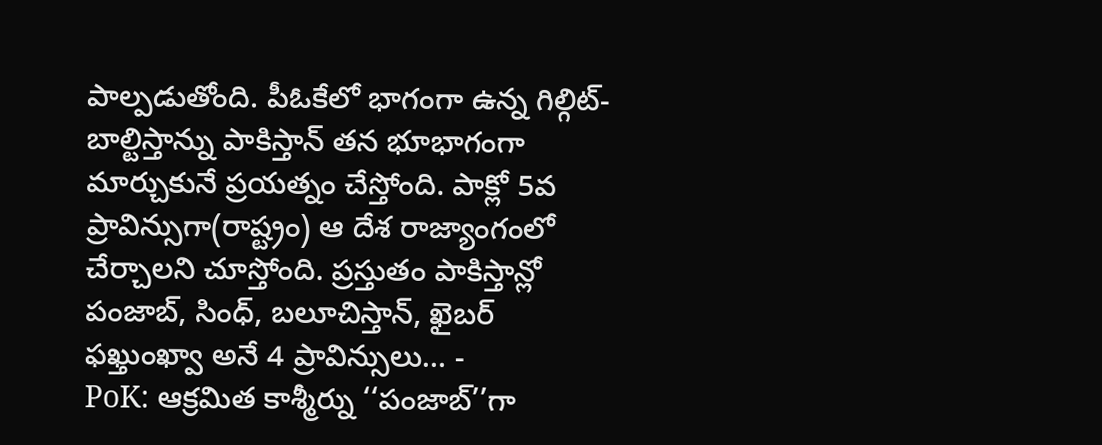పాల్పడుతోంది. పీఓకేలో భాగంగా ఉన్న గిల్గిట్-బాల్టిస్తాన్ను పాకిస్తాన్ తన భూభాగంగా మార్చుకునే ప్రయత్నం చేస్తోంది. పాక్లో 5వ ప్రావిన్సుగా(రాష్ట్రం) ఆ దేశ రాజ్యాంగంలో చేర్చాలని చూస్తోంది. ప్రస్తుతం పాకిస్తాన్లో పంజాబ్, సింధ్, బలూచిస్తాన్, ఖైబర్ ఫఖ్తుంఖ్వా అనే 4 ప్రావిన్సులు… -
PoK: ఆక్రమిత కాశ్మీర్ను ‘‘పంజాబ్’’గా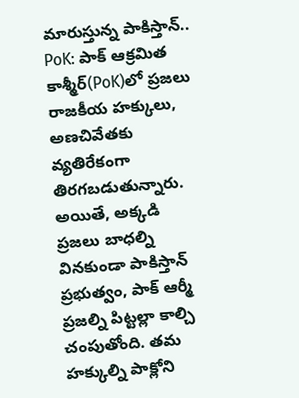మారుస్తున్న పాకిస్తాన్..
PoK: పాక్ ఆక్రమిత కాశ్మీర్(PoK)లో ప్రజలు రాజకీయ హక్కులు, అణచివేతకు వ్యతిరేకంగా తిరగబడుతున్నారు. అయితే, అక్కడి ప్రజలు బాధల్ని వినకుండా పాకిస్తాన్ ప్రభుత్వం, పాక్ ఆర్మీ ప్రజల్ని పిట్టల్లా కాల్చి చంపుతోంది. తమ హక్కుల్ని పాక్లోని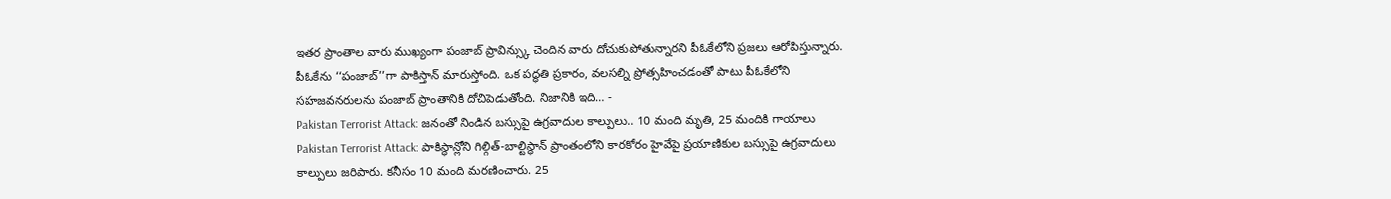ఇతర ప్రాంతాల వారు ముఖ్యంగా పంజాబ్ ప్రావిన్స్కు చెందిన వారు దోచుకుపోతున్నారని పీఓకేలోని ప్రజలు ఆరోపిస్తున్నారు. పీఓకేను ‘‘పంజాబ్’’గా పాకిస్తాన్ మారుస్తోంది. ఒక పద్ధతి ప్రకారం, వలసల్ని ప్రోత్సహించడంతో పాటు పీఓకేలోని సహజవనరులను పంజాబ్ ప్రాంతానికి దోచిపెడుతోంది. నిజానికి ఇది… -
Pakistan Terrorist Attack: జనంతో నిండిన బస్సుపై ఉగ్రవాదుల కాల్పులు.. 10 మంది మృతి, 25 మందికి గాయాలు
Pakistan Terrorist Attack: పాకిస్థాన్లోని గిల్గిత్-బాల్టిస్థాన్ ప్రాంతంలోని కారకోరం హైవేపై ప్రయాణికుల బస్సుపై ఉగ్రవాదులు కాల్పులు జరిపారు. కనీసం 10 మంది మరణించారు. 25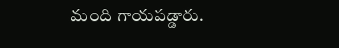మంది గాయపడ్డారు.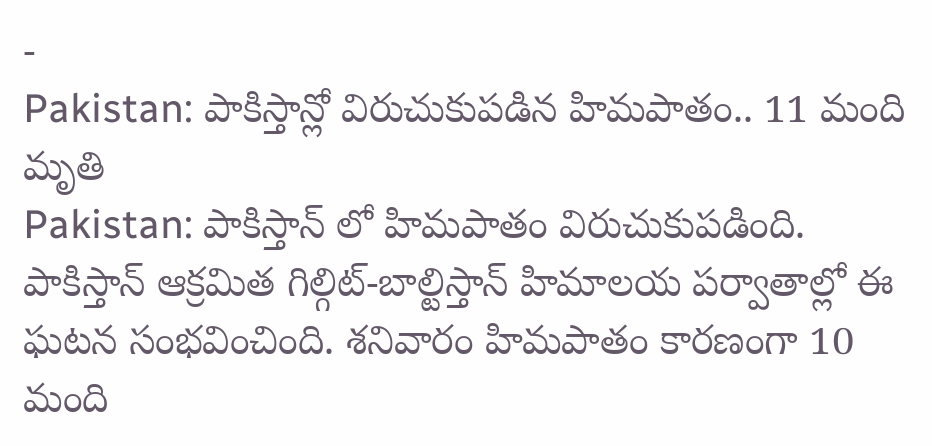-
Pakistan: పాకిస్తాన్లో విరుచుకుపడిన హిమపాతం.. 11 మంది మృతి
Pakistan: పాకిస్తాన్ లో హిమపాతం విరుచుకుపడింది. పాకిస్తాన్ ఆక్రమిత గిల్గిట్-బాల్టిస్తాన్ హిమాలయ పర్వాతాల్లో ఈ ఘటన సంభవించింది. శనివారం హిమపాతం కారణంగా 10 మంది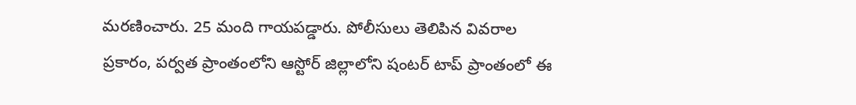మరణించారు. 25 మంది గాయపడ్డారు. పోలీసులు తెలిపిన వివరాల ప్రకారం, పర్వత ప్రాంతంలోని ఆస్టోర్ జిల్లాలోని షంటర్ టాప్ ప్రాంతంలో ఈ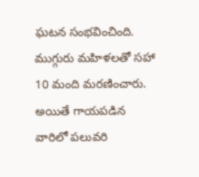ఘటన సంభవించింది. ముగ్గురు మహిళలతో సహా 10 మంది మరణించారు. అయితే గాయపడిన వారిలో పలువరి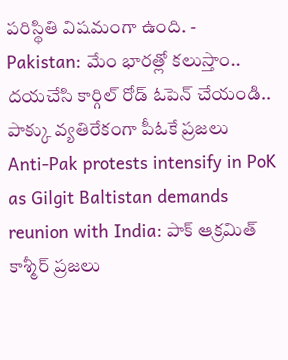పరిస్థితి విషమంగా ఉంది. -
Pakistan: మేం భారత్లో కలుస్తాం.. దయచేసి కార్గిల్ రోడ్ ఓపెన్ చేయండి.. పాక్కు వ్యతిరేకంగా పీఓకే ప్రజలు
Anti-Pak protests intensify in PoK as Gilgit Baltistan demands reunion with India: పాక్ ఆక్రమిత్ కాశ్మీర్ ప్రజలు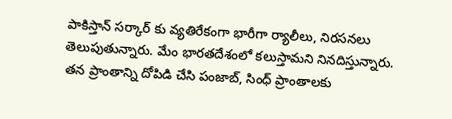పాకిస్తాన్ సర్కార్ కు వ్యతిరేకంగా భారీగా ర్యాలీలు, నిరసనలు తెలుపుతున్నారు. మేం భారతదేశంలో కలుస్తామని నినదిస్తున్నారు. తన ప్రాంతాన్ని దోపిడి చేసి పంజాబ్, సింధ్ ప్రాంతాలకు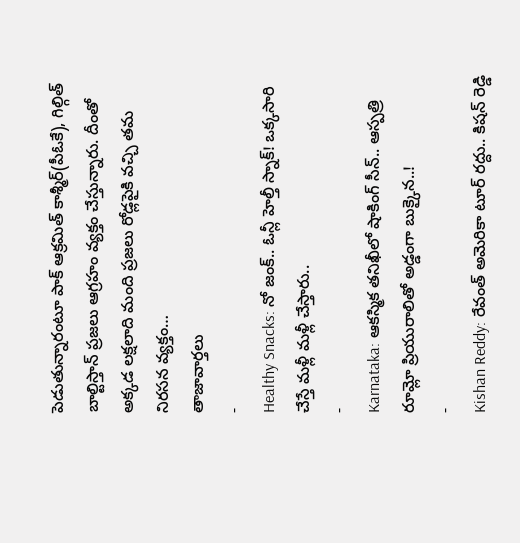పెడుతున్నారంటూ పాక్ ఆక్రమిత్ కాశ్మీర్(పీఓకే), గిల్గిత్ బాల్టిస్తాన్ ప్రజలు ఆగ్రహం వ్యక్తం చేస్తున్నారు. దీంతో అక్కడ లక్షలాది మంది ప్రజలు రోడ్లపైకి వచ్చి తమ నిరసన వ్యక్తం…
తాజావార్తలు
-
Healthy Snacks: నో జంక్.. ఓన్లీ హెల్తీ స్నాక్! ఒక్కసారి చేస్తే మళ్లీ మళ్లీ చేస్తారు..
-
Karnataka: ఆకస్మిక తనిఖీలో షాకింగ్ సీన్.. ఆస్పత్రి రూమ్లో ప్రియురాలితో అడ్డంగా బుక్కైన..!
-
Kishan Reddy: రేవంత్ అమెరికా టూర్ రద్దు.. కిషన్ రెడ్డి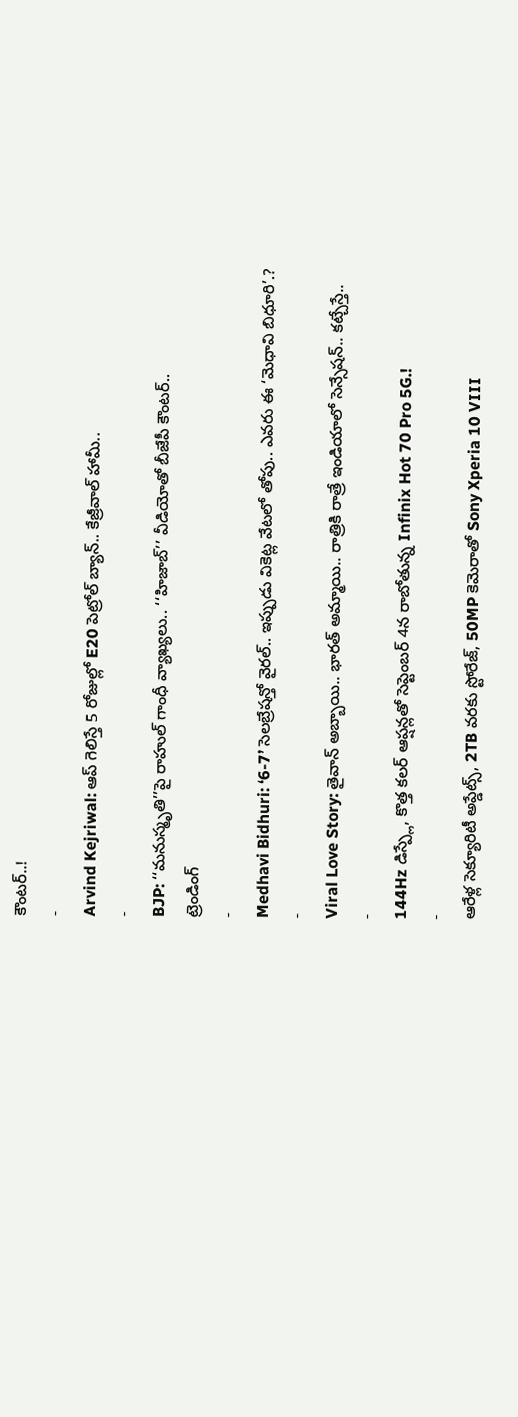కౌంటర్..!
-
Arvind Kejriwal: ఆప్ గెలిస్తే 5 రోజుల్లో E20 పెట్రోల్ బ్యాన్.. కేజ్రీవాల్ హామీ..
-
BJP: ‘‘మనుస్మృతి’’పై రాహుల్ గాంధీ వ్యాఖ్యలు.. ‘‘హిజాబ్’’ వీడియోతో బీజేపీ కౌంటర్..
ట్రెండింగ్
-
Medhavi Bidhuri: ‘6-7’ సెలబ్రేషన్తో వైరల్.. ఇప్పుడు వికెట్ల వేటలో తోపు.. ఎవరు ఈ ‘మెధావి బిధూరి’.?
-
Viral Love Story: తైవాన్ అబ్బాయి.. భారత్ అమ్మాయి.. రాత్రికి రాత్రే ఇండియాలో సెన్సేషన్.. కట్చేస్తే..
-
144Hz డిస్ప్లే, కొత్త కలర్ ఆప్షన్లతో సెప్టెంబర్ 4న రాబోతున్న Infinix Hot 70 Pro 5G.!
-
ఆరేళ్ల సెక్యూరిటీ అప్డేట్స్, 2TB వరకు స్టోరేజ్, 50MP కెమెరాతో Sony Xperia 10 VIII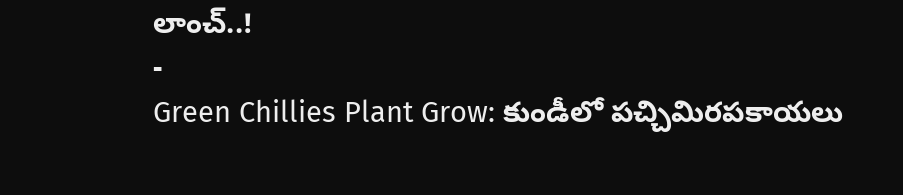లాంచ్..!
-
Green Chillies Plant Grow: కుండీలో పచ్చిమిరపకాయలు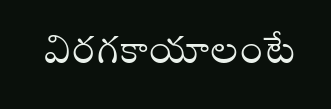విరగకాయాలంటే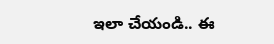ఇలా చేయండి.. ఈ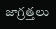జాగ్రత్తలు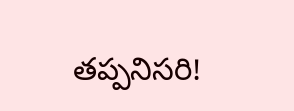తప్పనిసరి!